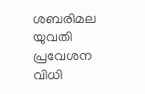ശബരിമല യുവതി പ്രവേശന വിധി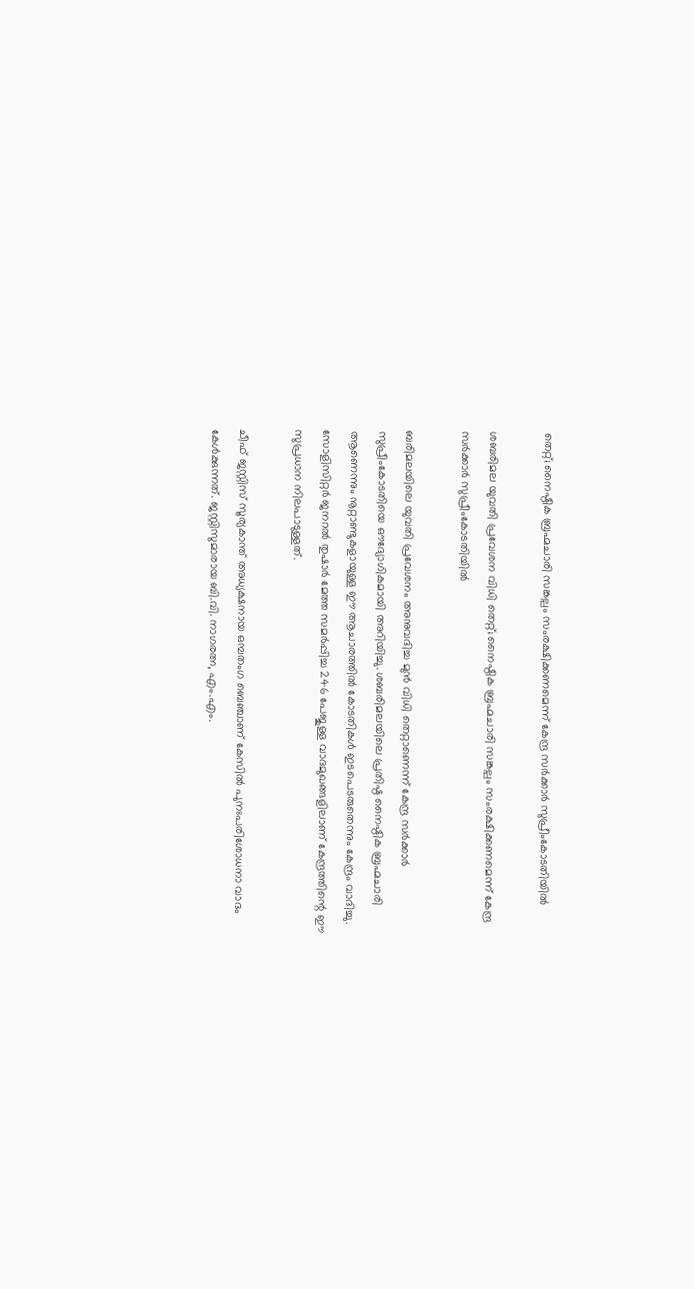തെറ്റ്; നൈഷ്ഠിക ബ്രഹ്മചാരി സങ്കല്പം സംരക്ഷിക്കണമെന്ന് കേന്ദ്ര സർക്കാർ സുപ്രീംകോടതിയിൽ

ശബരിമല യുവതി പ്രവേശന വിധി തെറ്റ്; നൈഷ്ഠിക ബ്രഹ്മചാരി സങ്കല്പം സംരക്ഷിക്കണമെന്ന് കേന്ദ്ര സർക്കാർ സുപ്രീംകോടതിയിൽ

ബരിമലയിലെ യുവതി പ്രവേശനം അനുവദിച്ച മുൻ വിധി തെറ്റാണെന്ന് കേന്ദ്ര സർക്കാർ സുപ്രീംകോടതിയെ ഔദ്യോഗികമായി അറിയിച്ചു. ശബരിമലയിലെ പ്രതിഷ്ഠ നൈഷ്ഠിക ബ്രഹ്മചാരി ആണെന്നും നൂറ്റാണ്ടുകളായുള്ള ഈ ആചാരത്തിൽ കോടതികൾ ഇടപെടരുതെന്നും കേന്ദ്രം വാദിച്ചു. സോളിസിറ്റർ ജനറൽ തുഷാർ മേത്ത സമർപ്പിച്ച 246 പേജുള്ള വാദമുഖങ്ങളിലാണ് കേന്ദ്രത്തിന്റെ ഈ സുപ്രധാന നിലപാടുള്ളത്.

ചീഫ് ജസ്റ്റിസ് സൂര്യകാന്ത് അധ്യക്ഷനായ ഒമ്പതംഗ ബെഞ്ചാണ് കേസിൽ പുനഃപരിശോധനാ വാദം കേൾക്കുന്നത്. ജസ്റ്റിസുമാരായ ബി.വി. നാഗരത്ന, എം.എം.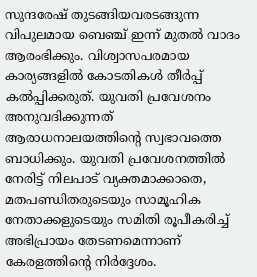സുന്ദരേഷ് തുടങ്ങിയവരടങ്ങുന്ന വിപുലമായ ബെഞ്ച് ഇന്ന് മുതൽ വാദം ആരംഭിക്കും. വിശ്വാസപരമായ കാര്യങ്ങളിൽ കോടതികൾ തീർപ്പ് കൽപ്പിക്കരുത്. യുവതി പ്രവേശനം അനുവദിക്കുന്നത് ആരാധനാലയത്തിന്റെ സ്വഭാവത്തെ ബാധിക്കും. യുവതി പ്രവേശനത്തിൽ നേരിട്ട് നിലപാട് വ്യക്തമാക്കാതെ, മതപണ്ഡിതരുടെയും സാമൂഹിക നേതാക്കളുടെയും സമിതി രൂപീകരിച്ച് അഭിപ്രായം തേടണമെന്നാണ് കേരളത്തിന്റെ നിർദ്ദേശം.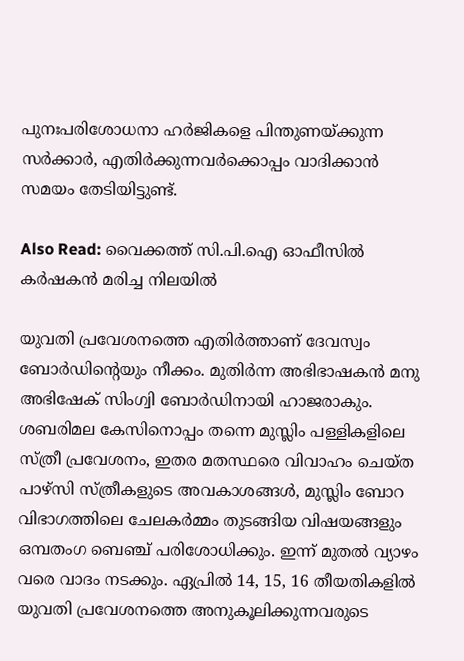പുനഃപരിശോധനാ ഹർജികളെ പിന്തുണയ്ക്കുന്ന സർക്കാർ, എതിർക്കുന്നവർക്കൊപ്പം വാദിക്കാൻ സമയം തേടിയിട്ടുണ്ട്.

Also Read: വൈക്കത്ത് സി.പി.ഐ ഓഫീസിൽ കർഷകൻ മരിച്ച നിലയിൽ

യുവതി പ്രവേശനത്തെ എതിർത്താണ് ദേവസ്വം ബോർഡിന്റെയും നീക്കം. മുതിർന്ന അഭിഭാഷകൻ മനു അഭിഷേക് സിംഗ്വി ബോർഡിനായി ഹാജരാകും. ശബരിമല കേസിനൊപ്പം തന്നെ മുസ്ലിം പള്ളികളിലെ സ്ത്രീ പ്രവേശനം, ഇതര മതസ്ഥരെ വിവാഹം ചെയ്ത പാഴ്സി സ്ത്രീകളുടെ അവകാശങ്ങൾ, മുസ്ലിം ബോറ വിഭാഗത്തിലെ ചേലകർമ്മം തുടങ്ങിയ വിഷയങ്ങളും ഒമ്പതംഗ ബെഞ്ച് പരിശോധിക്കും. ഇന്ന് മുതൽ വ്യാഴം വരെ വാദം നടക്കും. ഏപ്രിൽ 14, 15, 16 തീയതികളിൽ യുവതി പ്രവേശനത്തെ അനുകൂലിക്കുന്നവരുടെ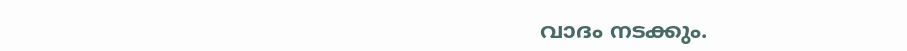വാദം നടക്കും.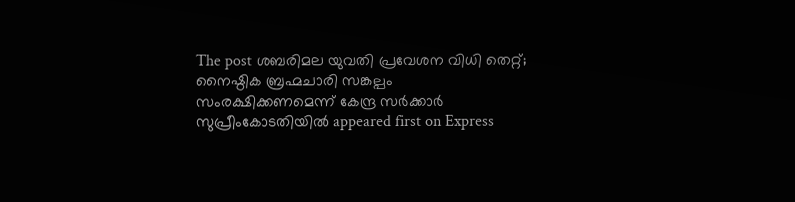The post ശബരിമല യുവതി പ്രവേശന വിധി തെറ്റ്; നൈഷ്ഠിക ബ്രഹ്മചാരി സങ്കല്പം സംരക്ഷിക്കണമെന്ന് കേന്ദ്ര സർക്കാർ സുപ്രീംകോടതിയിൽ appeared first on Express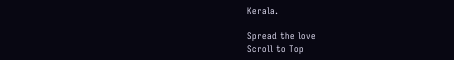Kerala.

Spread the love
Scroll to Top